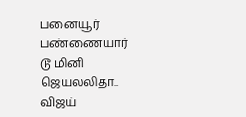பனையூர் பண்ணையார் டூ மினி ஜெயலலிதா.. விஜய்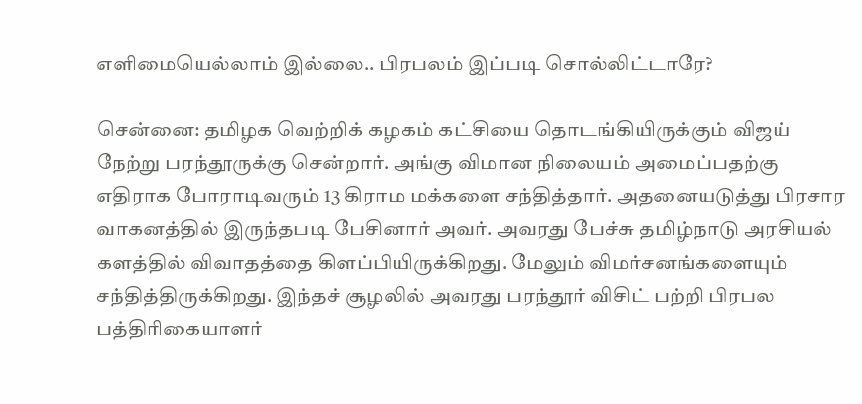எளிமையெல்லாம் இல்லை.. பிரபலம் இப்படி சொல்லிட்டாரே?

சென்னை: தமிழக வெற்றிக் கழகம் கட்சியை தொடங்கியிருக்கும் விஜய் நேற்று பரந்தூருக்கு சென்றார். அங்கு விமான நிலையம் அமைப்பதற்கு எதிராக போராடிவரும் 13 கிராம மக்களை சந்தித்தார். அதனையடுத்து பிரசார வாகனத்தில் இருந்தபடி பேசினார் அவர். அவரது பேச்சு தமிழ்நாடு அரசியல் களத்தில் விவாதத்தை கிளப்பியிருக்கிறது. மேலும் விமர்சனங்களையும் சந்தித்திருக்கிறது. இந்தச் சூழலில் அவரது பரந்தூர் விசிட் பற்றி பிரபல பத்திரிகையாளர்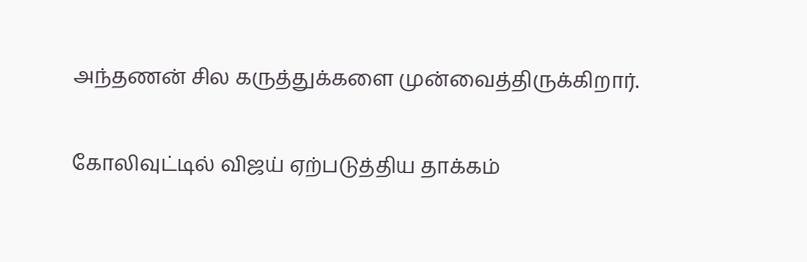அந்தணன் சில கருத்துக்களை முன்வைத்திருக்கிறார்.

கோலிவுட்டில் விஜய் ஏற்படுத்திய தாக்கம்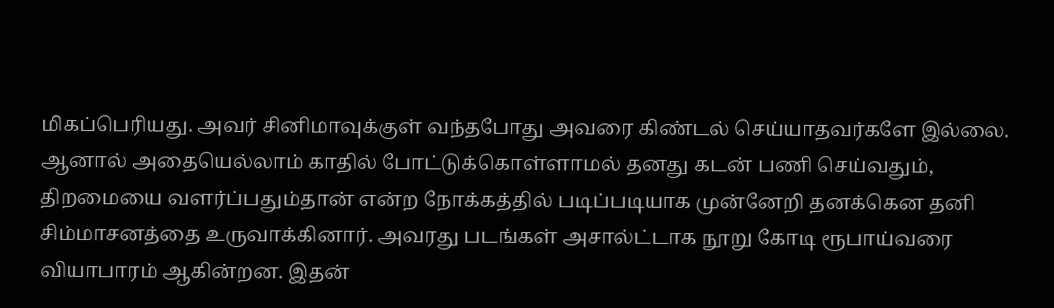மிகப்பெரியது. அவர் சினிமாவுக்குள் வந்தபோது அவரை கிண்டல் செய்யாதவர்களே இல்லை. ஆனால் அதையெல்லாம் காதில் போட்டுக்கொள்ளாமல் தனது கடன் பணி செய்வதும், திறமையை வளர்ப்பதும்தான் என்ற நோக்கத்தில் படிப்படியாக முன்னேறி தனக்கென தனி சிம்மாசனத்தை உருவாக்கினார். அவரது படங்கள் அசால்ட்டாக நூறு கோடி ரூபாய்வரை வியாபாரம் ஆகின்றன. இதன்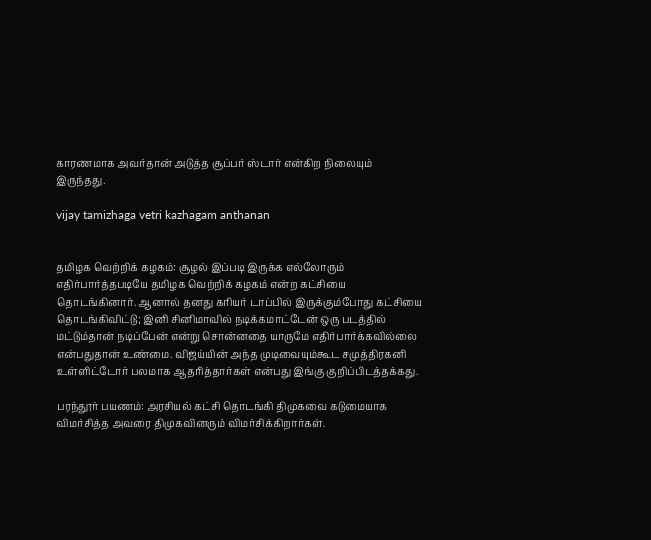காரணமாக அவர்தான் அடுத்த சூப்பர் ஸ்டார் என்கிற நிலையும் இருந்தது.

vijay tamizhaga vetri kazhagam anthanan


தமிழக வெற்றிக் கழகம்: சூழல் இப்படி இருக்க எல்லோரும் எதிர்பார்த்தபடியே தமிழக வெற்றிக் கழகம் என்ற கட்சியை தொடங்கினார். ஆனால் தனது கரியர் டாப்பில் இருக்கும்போது கட்சியை தொடங்கிவிட்டு; இனி சினிமாவில் நடிக்கமாட்டேன் ஒரு படத்தில் மட்டும்தான் நடிப்பேன் என்று சொன்னதை யாருமே எதிர்பார்க்கவில்லை என்பதுதான் உண்மை. விஜய்யின் அந்த முடிவையும்கூட சமுத்திரகனி உள்ளிட்டோர் பலமாக ஆதரித்தார்கள் என்பது இங்கு குறிப்பிடத்தக்கது.

பரந்தூர் பயணம்: அரசியல் கட்சி தொடங்கி திமுகவை கடுமையாக விமர்சித்த அவரை திமுகவினரும் விமர்சிக்கிறார்கள்.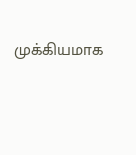முக்கியமாக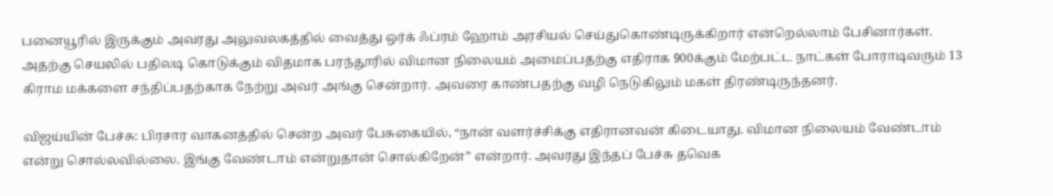பனையூரில் இருக்கும் அவரது அலுவலகத்தில் வைத்து ஒர்க் ஃப்ரம் ஹோம் அரசியல் செய்துகொண்டிருக்கிறார் என்றெல்லாம் பேசினார்கள். அதற்கு செயலில் பதிலடி கொடுக்கும் விதமாக பரந்தூரில் விமான நிலையம் அமைப்பதற்கு எதிராக 900க்கும் மேற்பட்ட நாட்கள் போராடிவரும் 13 கிராம மக்களை சந்திப்பதற்காக நேற்று அவர் அங்கு சென்றார். அவரை காண்பதற்கு வழி நெடுகிலும் மகள் திரண்டிருந்தனர்.

விஜய்யின் பேச்சு: பிரசார வாகனத்தில் சென்ற அவர் பேசுகையில், “நான் வளர்ச்சிக்கு எதிரானவன் கிடையாது. விமான நிலையம் வேண்டாம் என்று சொல்லவில்லை. இங்கு வேண்டாம் என்றுதான் சொல்கிறேன்” என்றார். அவரது இந்தப் பேச்சு தவெக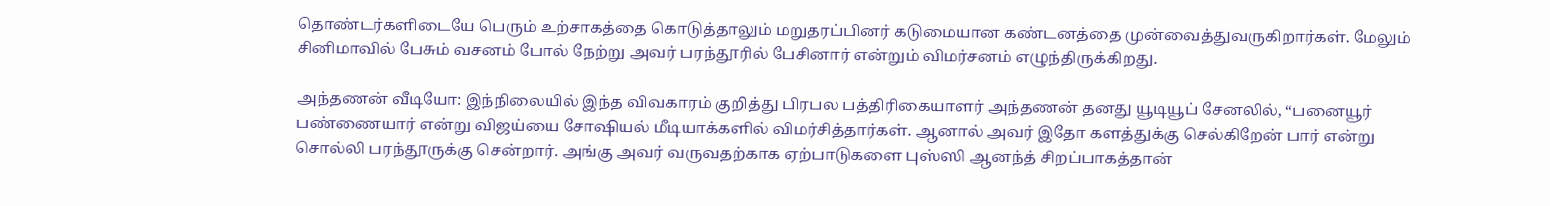தொண்டர்களிடையே பெரும் உற்சாகத்தை கொடுத்தாலும் மறுதரப்பினர் கடுமையான கண்டனத்தை முன்வைத்துவருகிறார்கள். மேலும் சினிமாவில் பேசும் வசனம் போல் நேற்று அவர் பரந்தூரில் பேசினார் என்றும் விமர்சனம் எழுந்திருக்கிறது.

அந்தணன் வீடியோ: இந்நிலையில் இந்த விவகாரம் குறித்து பிரபல பத்திரிகையாளர் அந்தணன் தனது யூடியூப் சேனலில், “பனையூர் பண்ணையார் என்று விஜய்யை சோஷியல் மீடியாக்களில் விமர்சித்தார்கள். ஆனால் அவர் இதோ களத்துக்கு செல்கிறேன் பார் என்று சொல்லி பரந்தூருக்கு சென்றார். அங்கு அவர் வருவதற்காக ஏற்பாடுகளை புஸ்ஸி ஆனந்த் சிறப்பாகத்தான்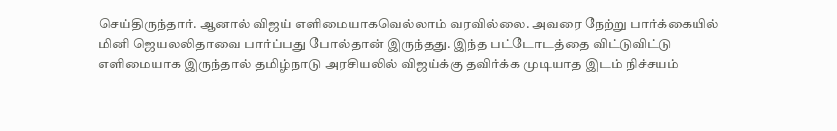செய்திருந்தார். ஆனால் விஜய் எளிமையாகவெல்லாம் வரவில்லை. அவரை நேற்று பார்க்கையில் மினி ஜெயலலிதாவை பார்ப்பது போல்தான் இருந்தது. இந்த பட்டோடத்தை விட்டுவிட்டு எளிமையாக இருந்தால் தமிழ்நாடு அரசியலில் விஜய்க்கு தவிர்க்க முடியாத இடம் நிச்சயம்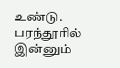உண்டு. பரந்தூரில் இன்னும்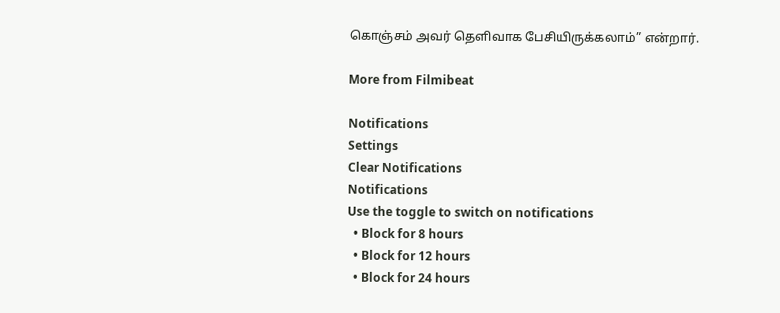கொஞ்சம் அவர் தெளிவாக பேசியிருக்கலாம்” என்றார்.

More from Filmibeat

Notifications
Settings
Clear Notifications
Notifications
Use the toggle to switch on notifications
  • Block for 8 hours
  • Block for 12 hours
  • Block for 24 hours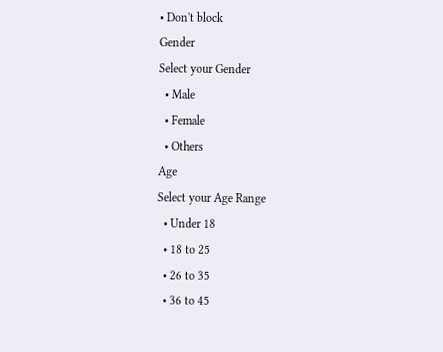• Don't block
Gender
Select your Gender
  • Male
  • Female
  • Others
Age
Select your Age Range
  • Under 18
  • 18 to 25
  • 26 to 35
  • 36 to 45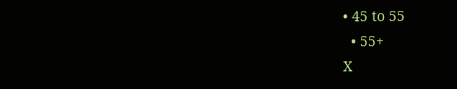• 45 to 55
  • 55+
X